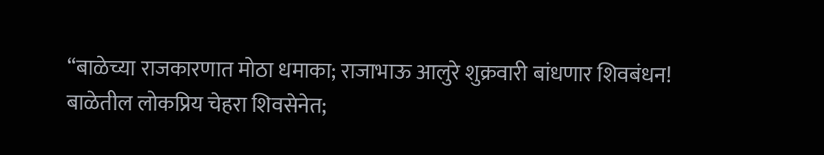“बाळेच्या राजकारणात मोठा धमाका; राजाभाऊ आलुरे शुक्रवारी बांधणार शिवबंधन!
बाळेतील लोकप्रिय चेहरा शिवसेनेत;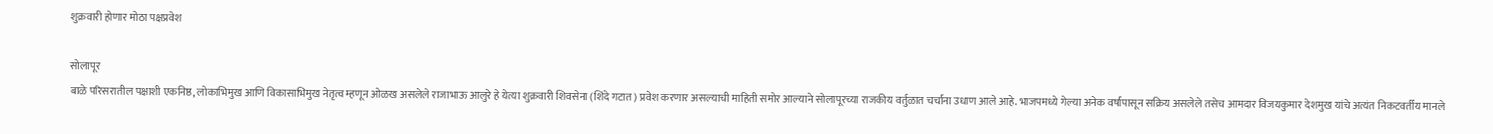शुक्रवारी होणार मोठा पक्षप्रवेश

सोलापूर
बाळे परिसरातील पक्षाशी एकनिष्ठ, लोकाभिमुख आणि विकासाभिमुख नेतृत्व म्हणून ओळख असलेले राजाभाऊ आलुरे हे येत्या शुक्रवारी शिवसेना (शिंदे गटात) प्रवेश करणार असल्याची माहिती समोर आल्याने सोलापूरच्या राजकीय वर्तुळात चर्चांना उधाण आले आहे. भाजपमध्ये गेल्या अनेक वर्षांपासून सक्रिय असलेले तसेच आमदार विजयकुमार देशमुख यांचे अत्यंत निकटवर्तीय मानले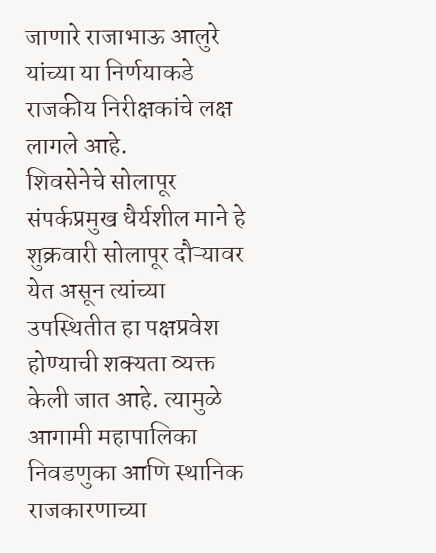जाणारे राजाभाऊ आलुरे यांच्या या निर्णयाकडे राजकीय निरीक्षकांचे लक्ष लागले आहे.
शिवसेनेचे सोलापूर संपर्कप्रमुख धैर्यशील माने हे शुक्रवारी सोलापूर दौऱ्यावर येत असून त्यांच्या उपस्थितीत हा पक्षप्रवेश होण्याची शक्यता व्यक्त केली जात आहे. त्यामुळे आगामी महापालिका निवडणुका आणि स्थानिक राजकारणाच्या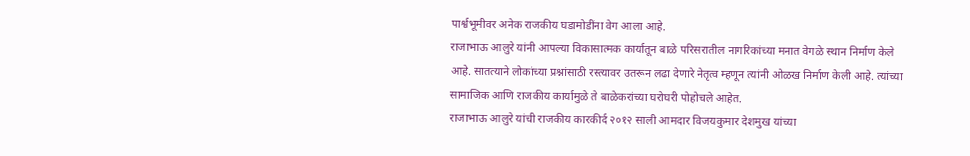पार्श्वभूमीवर अनेक राजकीय घडामोडींना वेग आला आहे.
राजाभाऊ आलुरे यांनी आपल्या विकासात्मक कार्यातून बाळे परिसरातील नागरिकांच्या मनात वेगळे स्थान निर्माण केले आहे. सातत्याने लोकांच्या प्रश्नांसाठी रस्त्यावर उतरून लढा देणारे नेतृत्व म्हणून त्यांनी ओळख निर्माण केली आहे. त्यांच्या सामाजिक आणि राजकीय कार्यामुळे ते बाळेकरांच्या घरोघरी पोहोचले आहेत.
राजाभाऊ आलुरे यांची राजकीय कारकीर्द २०१२ साली आमदार विजयकुमार देशमुख यांच्या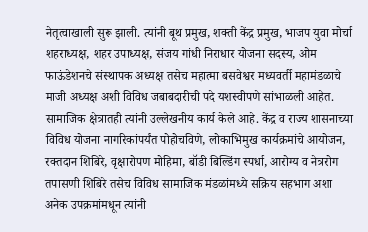नेतृत्वाखाली सुरू झाली. त्यांनी बूथ प्रमुख, शक्ती केंद्र प्रमुख, भाजप युवा मोर्चा शहराध्यक्ष, शहर उपाध्यक्ष, संजय गांधी निराधार योजना सदस्य, ओम फाऊंडेशनचे संस्थापक अध्यक्ष तसेच महात्मा बसवेश्वर मध्यवर्ती महामंडळाचे माजी अध्यक्ष अशी विविध जबाबदारीची पदे यशस्वीपणे सांभाळली आहेत.
सामाजिक क्षेत्रातही त्यांनी उल्लेखनीय कार्य केले आहे. केंद्र व राज्य शासनाच्या विविध योजना नागरिकांपर्यंत पोहोचविणे, लोकाभिमुख कार्यक्रमांचे आयोजन, रक्तदान शिबिरे, वृक्षारोपण मोहिमा, बॉडी बिल्डिंग स्पर्धा, आरोग्य व नेत्ररोग तपासणी शिबिरे तसेच विविध सामाजिक मंडळांमध्ये सक्रिय सहभाग अशा अनेक उपक्रमांमधून त्यांनी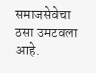समाजसेवेचा ठसा उमटवला आहे.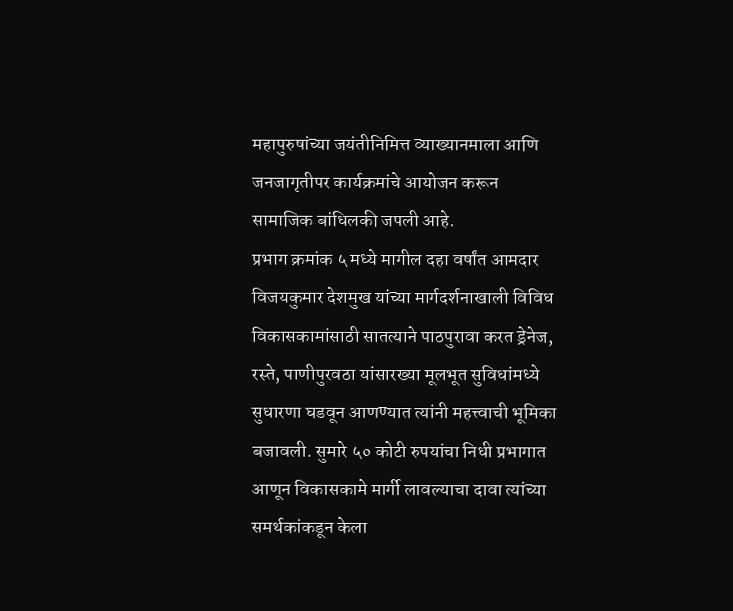महापुरुषांच्या जयंतीनिमित्त व्याख्यानमाला आणि जनजागृतीपर कार्यक्रमांचे आयोजन करून सामाजिक बांधिलकी जपली आहे.
प्रभाग क्रमांक ५ मध्ये मागील दहा वर्षांत आमदार विजयकुमार देशमुख यांच्या मार्गदर्शनाखाली विविध विकासकामांसाठी सातत्याने पाठपुरावा करत ड्रेनेज, रस्ते, पाणीपुरवठा यांसारख्या मूलभूत सुविधांमध्ये सुधारणा घडवून आणण्यात त्यांनी महत्त्वाची भूमिका बजावली. सुमारे ५० कोटी रुपयांचा निधी प्रभागात आणून विकासकामे मार्गी लावल्याचा दावा त्यांच्या समर्थकांकडून केला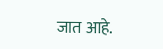जात आहे.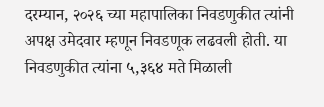दरम्यान, २०२६ च्या महापालिका निवडणुकीत त्यांनी अपक्ष उमेदवार म्हणून निवडणूक लढवली होती. या निवडणुकीत त्यांना ५,३६४ मते मिळाली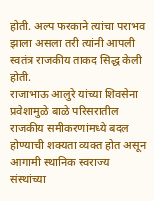होती. अल्प फरकाने त्यांचा पराभव झाला असला तरी त्यांनी आपली स्वतंत्र राजकीय ताकद सिद्ध केली होती.
राजाभाऊ आलुरे यांच्या शिवसेना प्रवेशामुळे बाळे परिसरातील राजकीय समीकरणांमध्ये बदल होण्याची शक्यता व्यक्त होत असून आगामी स्थानिक स्वराज्य संस्थांच्या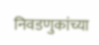निवडणुकांच्या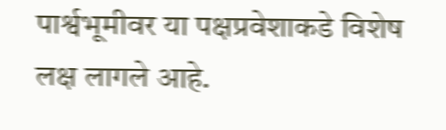पार्श्वभूमीवर या पक्षप्रवेशाकडे विशेष लक्ष लागले आहे.